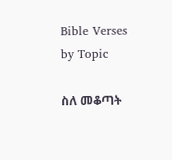Bible Verses by Topic

ስለ መቆጣት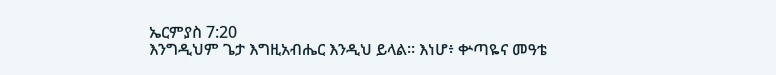ኤርምያስ 7:20
እንግዲህም ጌታ እግዚአብሔር እንዲህ ይላል። እነሆ፥ ቍጣዬና መዓቴ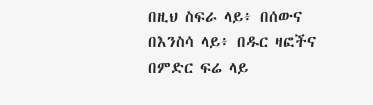በዚህ ስፍራ ላይ፥ በሰውና በእንስሳ ላይ፥ በዱር ዛፎችና በምድር ፍሬ ላይ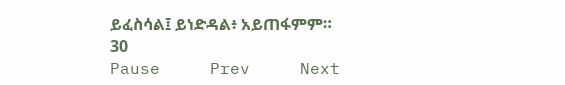ይፈስሳል፤ ይነድዳል፥ አይጠፋምም።
30
Pause     Prev     Next